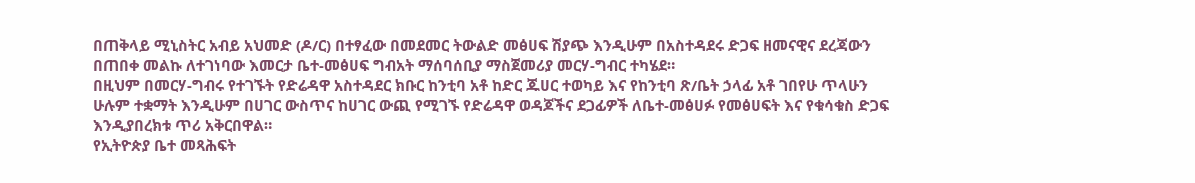በጠቅላይ ሚኒስትር አብይ አህመድ (ዶ/ር) በተፃፈው በመደመር ትውልድ መፅሀፍ ሽያጭ እንዲሁም በአስተዳደሩ ድጋፍ ዘመናዊና ደረጃውን በጠበቀ መልኩ ለተገነባው እመርታ ቤተ-መፅሀፍ ግብአት ማሰባሰቢያ ማስጀመሪያ መርሃ-ግብር ተካሄደ።
በዚህም በመርሃ-ግብሩ የተገኙት የድሬዳዋ አስተዳደር ክቡር ከንቲባ አቶ ከድር ጁሀር ተወካይ እና የከንቲባ ጽ/ቤት ኃላፊ አቶ ገበየሁ ጥላሁን ሁሉም ተቋማት እንዲሁም በሀገር ውስጥና ከሀገር ውጪ የሚገኙ የድሬዳዋ ወዳጆችና ደጋፊዎች ለቤተ-መፅሀፉ የመፅሀፍት እና የቁሳቁስ ድጋፍ እንዲያበረክቱ ጥሪ አቅርበዋል።
የኢትዮጵያ ቤተ መጻሕፍት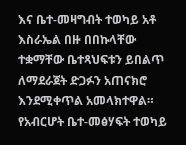እና ቤተ-መዛግብት ተወካይ አቶ እስራኤል በዙ በበኩላቸው ተቋማቸው ቤተጻህፍቱን ይበልጥ ለማደራጀት ድጋፉን አጠናክሮ እንደሚቀጥል አመላክተዋል።
የአብርሆት ቤተ-መፅሃፍት ተወካይ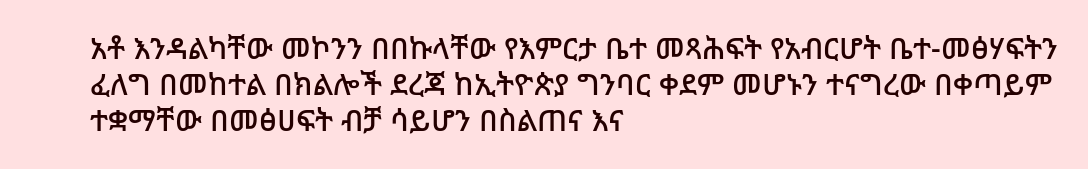አቶ እንዳልካቸው መኮንን በበኩላቸው የእምርታ ቤተ መጻሕፍት የአብርሆት ቤተ-መፅሃፍትን ፈለግ በመከተል በክልሎች ደረጃ ከኢትዮጵያ ግንባር ቀደም መሆኑን ተናግረው በቀጣይም ተቋማቸው በመፅሀፍት ብቻ ሳይሆን በስልጠና እና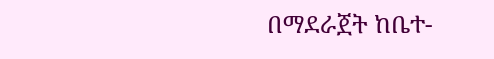በማደራጀት ከቤተ-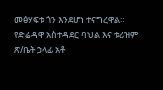መፅሃፍቱ ጎን እንደሆነ ተናግረዋል።
የድሬዳዋ አስተዳደር ባህል እና ቱሪዝም ጽ/ቤት ኃላፊ አቶ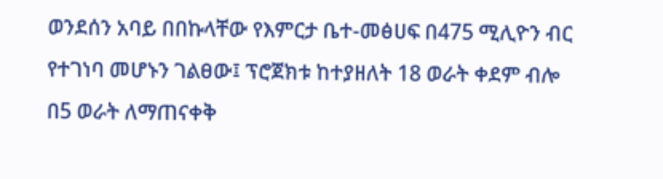ወንደሰን አባይ በበኩላቸው የእምርታ ቤተ-መፅሀፍ በ475 ሚሊዮን ብር የተገነባ መሆኑን ገልፀው፤ ፕሮጀክቱ ከተያዘለት 18 ወራት ቀደም ብሎ በ5 ወራት ለማጠናቀቅ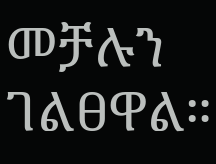መቻሉን ገልፀዋል።